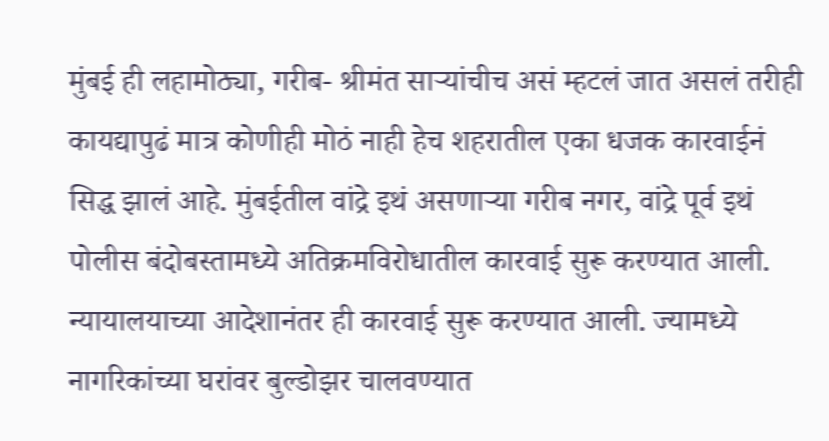मुंबई ही लहामोठ्या, गरीब- श्रीमंत साऱ्यांचीच असं म्हटलं जात असलं तरीही कायद्यापुढं मात्र कोणीही मोठं नाही हेच शहरातील एका धजक कारवाईनं सिद्ध झालं आहे. मुंबईतील वांद्रे इथं असणाऱ्या गरीब नगर, वांद्रे पूर्व इथं पोलीस बंदोबस्तामध्ये अतिक्रमविरोधातील कारवाई सुरू करण्यात आली. न्यायालयाच्या आदेशानंतर ही कारवाई सुरू करण्यात आली. ज्यामध्ये नागरिकांच्या घरांवर बुल्डोझर चालवण्यात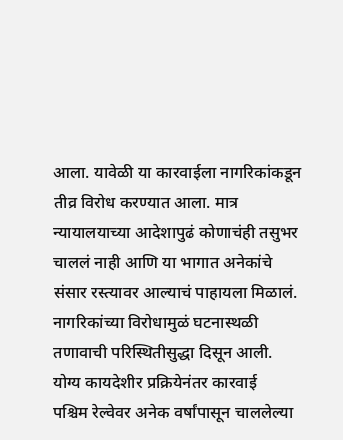आला. यावेळी या कारवाईला नागरिकांकडून तीव्र विरोध करण्यात आला. मात्र न्यायालयाच्या आदेशापुढं कोणाचंही तसुभर चाललं नाही आणि या भागात अनेकांचे संसार रस्त्यावर आल्याचं पाहायला मिळालं. नागरिकांच्या विरोधामुळं घटनास्थळी तणावाची परिस्थितीसुद्धा दिसून आली.
योग्य कायदेशीर प्रक्रियेनंतर कारवाई
पश्चिम रेल्वेवर अनेक वर्षांपासून चाललेल्या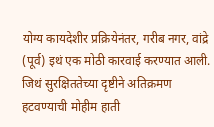योग्य कायदेशीर प्रक्रियेनंतर, गरीब नगर, वांद्रे (पूर्व) इथं एक मोठी कारवाई करण्यात आली. जिथं सुरक्षिततेच्या दृष्टीने अतिक्रमण हटवण्याची मोहीम हाती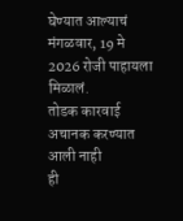घेण्यात आल्याचं मंगळवार, 19 मे 2026 रोजी पाहायला मिळालं.
तोडक कारवाई अचानक करण्यात आली नाही
ही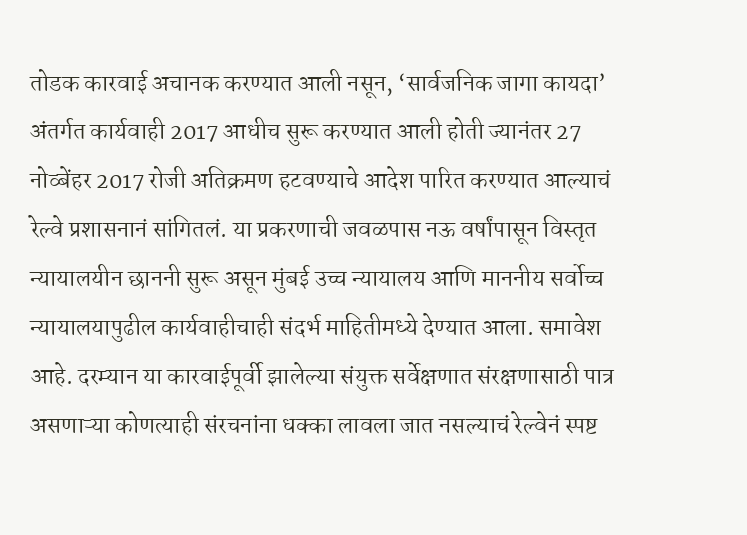तोडक कारवाई अचानक करण्यात आली नसून, ‘सार्वजनिक जागा कायदा’ अंतर्गत कार्यवाही 2017 आधीच सुरू करण्यात आली होती ज्यानंतर 27 नोव्बेंहर 2017 रोजी अतिक्रमण हटवण्याचे आदेश पारित करण्यात आल्याचं रेल्वे प्रशासनानं सांगितलं. या प्रकरणाची जवळपास नऊ वर्षांपासून विस्तृत न्यायालयीन छाननी सुरू असून मुंबई उच्च न्यायालय आणि माननीय सर्वोच्च न्यायालयापुढील कार्यवाहीचाही संदर्भ माहितीमध्ये देण्यात आला. समावेश आहे. दरम्यान या कारवाईपूर्वी झालेल्या संयुक्त सर्वेक्षणात संरक्षणासाठी पात्र असणाऱ्या कोणत्याही संरचनांना धक्का लावला जात नसल्याचं रेल्वेनं स्पष्ट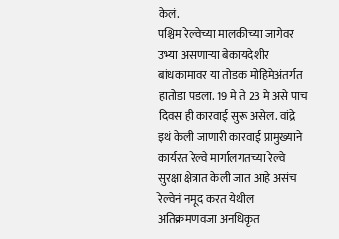केलं.
पश्चिम रेल्वेच्या मालकीच्या जागेवर उभ्या असणाऱ्या बेकायदेशीर बांधकामावर या तोडक मोहिमेअंतर्गत हातोडा पडला. 19 मे ते 23 मे असे पाच दिवस ही कारवाई सुरू असेल. वांद्रे इथं केली जाणारी कारवाई प्रामुख्याने कार्यरत रेल्वे मार्गालगतच्या रेल्वे सुरक्षा क्षेत्रात केली जात आहे असंच रेल्वेनं नमूद करत येथील अतिक्रमणवजा अनधिकृत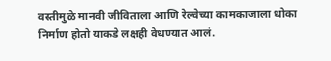वस्तीमुळे मानवी जीविताला आणि रेल्वेच्या कामकाजाला धोका निर्माण होतो याकडे लक्षही वेधण्यात आलं.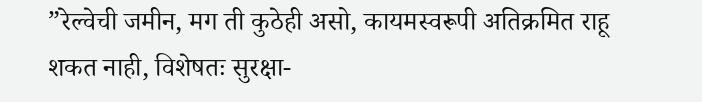”रेल्वेची जमीन, मग ती कुठेही असो, कायमस्वरूपी अतिक्रमित राहू शकत नाही, विशेषतः सुरक्षा-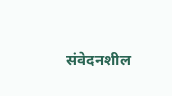संवेदनशील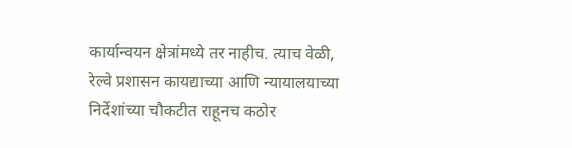कार्यान्वयन क्षेत्रांमध्ये तर नाहीच. त्याच वेळी, रेल्वे प्रशासन कायद्याच्या आणि न्यायालयाच्या निर्देशांच्या चौकटीत राहूनच कठोर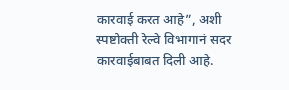कारवाई करत आहे”, अशी स्पष्टोक्ती रेल्वे विभागानं सदर कारवाईबाबत दिली आहे.